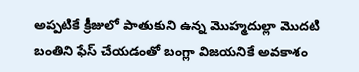అప్పటికే క్రీజులో పాతుకుని ఉన్న మొహ్మదుల్లా మొదటి బంతిని ఫేస్ చేయడంతో బంగ్లా విజయనికే అవకాశం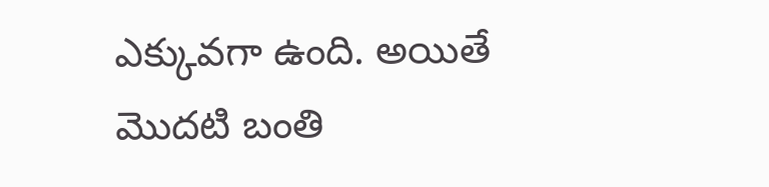ఎక్కువగా ఉంది. అయితే మొదటి బంతి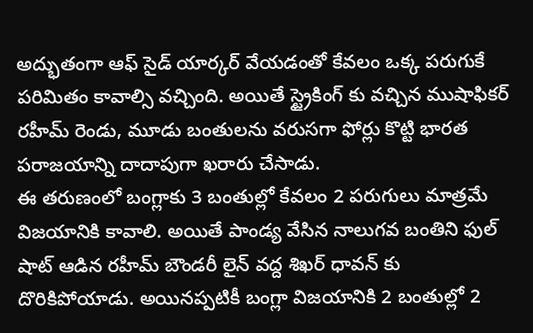అద్భుతంగా ఆఫ్ సైడ్ యార్కర్ వేయడంతో కేవలం ఒక్క పరుగుకే పరిమితం కావాల్సి వచ్చింది. అయితే స్ట్రైకింగ్ కు వచ్చిన ముషాఫికర్ రహీమ్ రెండు, మూడు బంతులను వరుసగా ఫోర్లు కొట్టి భారత పరాజయాన్ని దాదాపుగా ఖరారు చేసాడు.
ఈ తరుణంలో బంగ్లాకు 3 బంతుల్లో కేవలం 2 పరుగులు మాత్రమే విజయానికి కావాలి. అయితే పాండ్య వేసిన నాలుగవ బంతిని ఫుల్ షాట్ ఆడిన రహీమ్ బౌండరీ లైన్ వద్ద శిఖర్ ధావన్ కు దొరికిపోయాడు. అయినప్పటికీ బంగ్లా విజయానికి 2 బంతుల్లో 2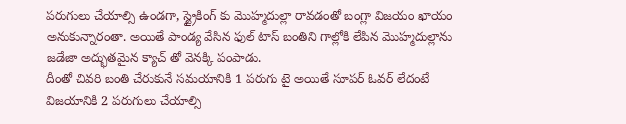పరుగులు చేయాల్సి ఉండగా, స్ట్రైకింగ్ కు మొహ్మదుల్లా రావడంతో బంగ్లా విజయం ఖాయం అనుకున్నారంతా. అయితే పాండ్య వేసిన ఫుల్ టాస్ బంతిని గాల్లోకి లేపిన మొహ్మదుల్లాను జడేజా అద్భుతమైన క్యాచ్ తో వెనక్కి పంపాడు.
దీంతో చివరి బంతి చేరుకునే సమయానికి 1 పరుగు టై అయితే సూపర్ ఓవర్ లేదంటే విజయానికి 2 పరుగులు చేయాల్సి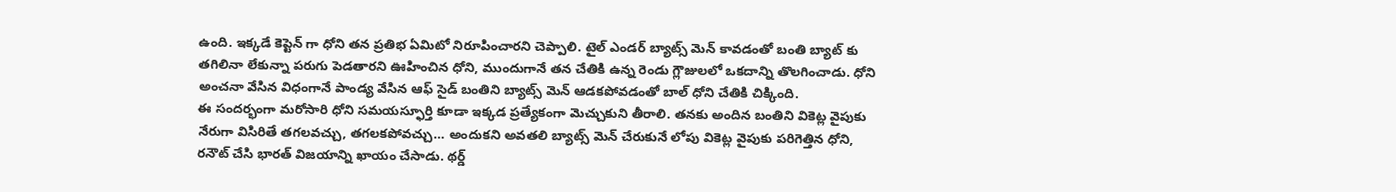ఉంది. ఇక్కడే కెప్టెన్ గా ధోని తన ప్రతిభ ఏమిటో నిరూపించారని చెప్పాలి. టైల్ ఎండర్ బ్యాట్స్ మెన్ కావడంతో బంతి బ్యాట్ కు తగిలినా లేకున్నా పరుగు పెడతారని ఊహించిన ధోని, ముందుగానే తన చేతికి ఉన్న రెండు గ్లౌజులలో ఒకదాన్ని తొలగించాడు. ధోని అంచనా వేసిన విధంగానే పాండ్య వేసిన ఆఫ్ సైడ్ బంతిని బ్యాట్స్ మెన్ ఆడకపోవడంతో బాల్ ధోని చేతికి చిక్కింది.
ఈ సందర్భంగా మరోసారి ధోని సమయస్ఫూర్తి కూడా ఇక్కడ ప్రత్యేకంగా మెచ్చుకుని తీరాలి. తనకు అందిన బంతిని వికెట్ల వైపుకు నేరుగా విసిరితే తగలవచ్చు, తగలకపోవచ్చు… అందుకని అవతలి బ్యాట్స్ మెన్ చేరుకునే లోపు వికెట్ల వైపుకు పరిగెత్తిన ధోని, రనౌట్ చేసి భారత్ విజయాన్ని ఖాయం చేసాడు. థర్డ్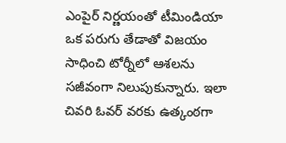ఎంపైర్ నిర్ణయంతో టీమిండియా ఒక పరుగు తేడాతో విజయం సాధించి టోర్నీలో ఆశలను సజీవంగా నిలుపుకున్నారు. ఇలా చివరి ఓవర్ వరకు ఉత్కంఠగా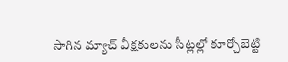సాగిన మ్యాచ్ వీక్షకులను సీట్లల్లో కూర్చోబెట్టి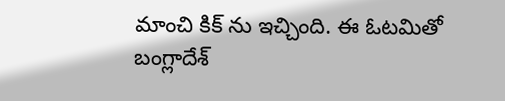మాంచి కిక్ ను ఇచ్చింది. ఈ ఓటమితో బంగ్లాదేశ్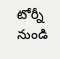టోర్నీ నుండి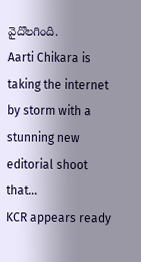వైదొలగింది.
Aarti Chikara is taking the internet by storm with a stunning new editorial shoot that…
KCR appears ready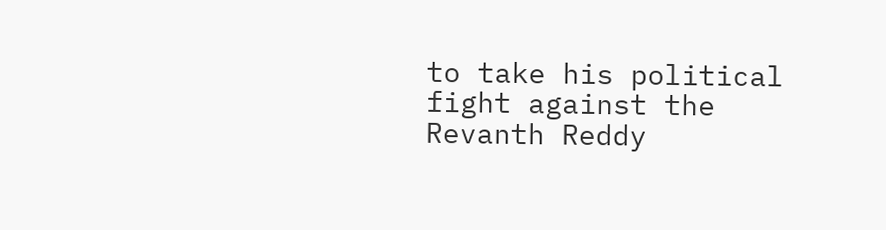to take his political fight against the Revanth Reddy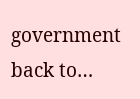government back to…